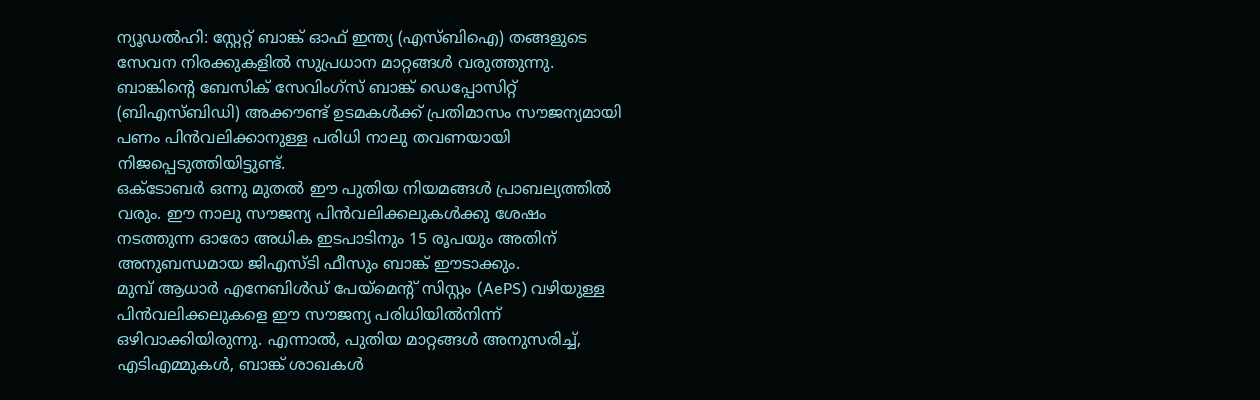ന്യൂഡൽഹി: സ്റ്റേറ്റ് ബാങ്ക് ഓഫ് ഇന്ത്യ (എസ്ബിഐ) തങ്ങളുടെ സേവന നിരക്കുകളിൽ സുപ്രധാന മാറ്റങ്ങൾ വരുത്തുന്നു. ബാങ്കിന്റെ ബേസിക് സേവിംഗ്സ് ബാങ്ക് ഡെപ്പോസിറ്റ് (ബിഎസ്ബിഡി) അക്കൗണ്ട് ഉടമകൾക്ക് പ്രതിമാസം സൗജന്യമായി പണം പിൻവലിക്കാനുള്ള പരിധി നാലു തവണയായി നിജപ്പെടുത്തിയിട്ടുണ്ട്.
ഒക്ടോബർ ഒന്നു മുതൽ ഈ പുതിയ നിയമങ്ങൾ പ്രാബല്യത്തിൽ വരും. ഈ നാലു സൗജന്യ പിൻവലിക്കലുകൾക്കു ശേഷം നടത്തുന്ന ഓരോ അധിക ഇടപാടിനും 15 രൂപയും അതിന് അനുബന്ധമായ ജിഎസ്ടി ഫീസും ബാങ്ക് ഈടാക്കും.
മുമ്പ് ആധാർ എനേബിൾഡ് പേയ്മെന്റ് സിസ്റ്റം (AePS) വഴിയുള്ള പിൻവലിക്കലുകളെ ഈ സൗജന്യ പരിധിയിൽനിന്ന് ഒഴിവാക്കിയിരുന്നു. എന്നാൽ, പുതിയ മാറ്റങ്ങൾ അനുസരിച്ച്, എടിഎമ്മുകൾ, ബാങ്ക് ശാഖകൾ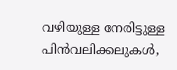വഴിയുള്ള നേരിട്ടുള്ള പിൻവലിക്കലുകൾ,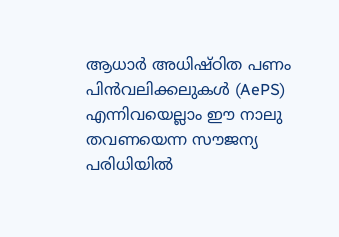ആധാർ അധിഷ്ഠിത പണം പിൻവലിക്കലുകൾ (AePS) എന്നിവയെല്ലാം ഈ നാലു തവണയെന്ന സൗജന്യ പരിധിയിൽ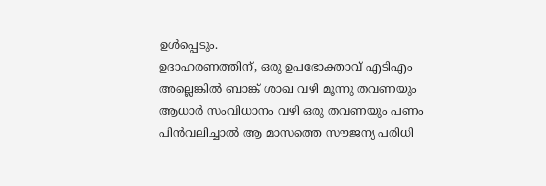ഉൾപ്പെടും.
ഉദാഹരണത്തിന്, ഒരു ഉപഭോക്താവ് എടിഎം അല്ലെങ്കിൽ ബാങ്ക് ശാഖ വഴി മൂന്നു തവണയും ആധാർ സംവിധാനം വഴി ഒരു തവണയും പണം പിൻവലിച്ചാൽ ആ മാസത്തെ സൗജന്യ പരിധി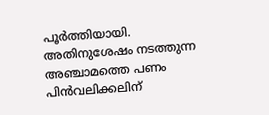പൂർത്തിയായി. അതിനുശേഷം നടത്തുന്ന അഞ്ചാമത്തെ പണം പിൻവലിക്കലിന്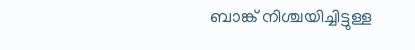ബാങ്ക് നിശ്ചയിച്ചിട്ടുള്ള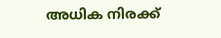അധിക നിരക്ക്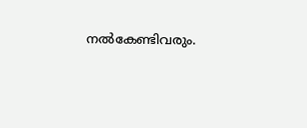നൽകേണ്ടിവരും.